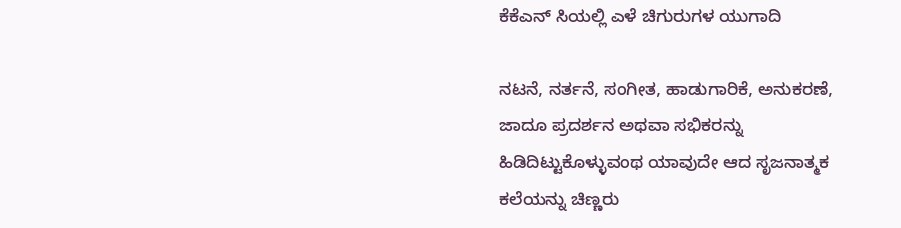ಕೆಕೆಎನ್ ಸಿಯಲ್ಲಿ ಎಳೆ ಚಿಗುರುಗಳ ಯುಗಾದಿ

ನಟನೆ, ನರ್ತನೆ, ಸಂಗೀತ, ಹಾಡುಗಾರಿಕೆ, ಅನುಕರಣೆ, ಜಾದೂ ಪ್ರದರ್ಶನ ಅಥವಾ ಸಭಿಕರನ್ನು ಹಿಡಿದಿಟ್ಟುಕೊಳ್ಳುವಂಥ ಯಾವುದೇ ಆದ ಸೃಜನಾತ್ಮಕ ಕಲೆಯನ್ನು ಚಿಣ್ಣರು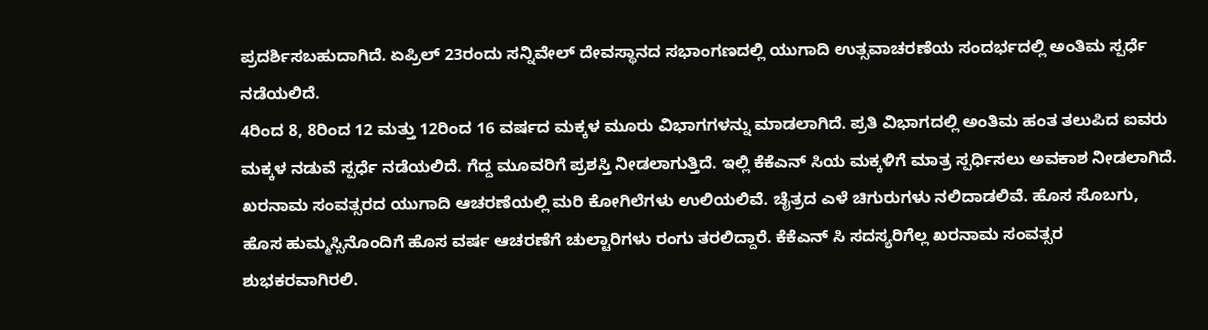ಪ್ರದರ್ಶಿಸಬಹುದಾಗಿದೆ. ಏಪ್ರಿಲ್ 23ರಂದು ಸನ್ನಿವೇಲ್ ದೇವಸ್ಥಾನದ ಸಭಾಂಗಣದಲ್ಲಿ ಯುಗಾದಿ ಉತ್ಸವಾಚರಣೆಯ ಸಂದರ್ಭದಲ್ಲಿ ಅಂತಿಮ ಸ್ಪರ್ಧೆ ನಡೆಯಲಿದೆ.
4ರಿಂದ 8, 8ರಿಂದ 12 ಮತ್ತು 12ರಿಂದ 16 ವರ್ಷದ ಮಕ್ಕಳ ಮೂರು ವಿಭಾಗಗಳನ್ನು ಮಾಡಲಾಗಿದೆ. ಪ್ರತಿ ವಿಭಾಗದಲ್ಲಿ ಅಂತಿಮ ಹಂತ ತಲುಪಿದ ಐವರು ಮಕ್ಕಳ ನಡುವೆ ಸ್ಪರ್ಧೆ ನಡೆಯಲಿದೆ. ಗೆದ್ದ ಮೂವರಿಗೆ ಪ್ರಶಸ್ತಿ ನೀಡಲಾಗುತ್ತಿದೆ. ಇಲ್ಲಿ ಕೆಕೆಎನ್ ಸಿಯ ಮಕ್ಕಳಿಗೆ ಮಾತ್ರ ಸ್ಪರ್ಧಿಸಲು ಅವಕಾಶ ನೀಡಲಾಗಿದೆ.
ಖರನಾಮ ಸಂವತ್ಸರದ ಯುಗಾದಿ ಆಚರಣೆಯಲ್ಲಿ ಮರಿ ಕೋಗಿಲೆಗಳು ಉಲಿಯಲಿವೆ. ಚೈತ್ರದ ಎಳೆ ಚಿಗುರುಗಳು ನಲಿದಾಡಲಿವೆ. ಹೊಸ ಸೊಬಗು, ಹೊಸ ಹುಮ್ಮಸ್ಸಿನೊಂದಿಗೆ ಹೊಸ ವರ್ಷ ಆಚರಣೆಗೆ ಚುಲ್ಟಾರಿಗಳು ರಂಗು ತರಲಿದ್ದಾರೆ. ಕೆಕೆಎನ್ ಸಿ ಸದಸ್ಯರಿಗೆಲ್ಲ ಖರನಾಮ ಸಂವತ್ಸರ ಶುಭಕರವಾಗಿರಲಿ.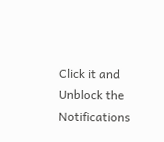Click it and Unblock the Notifications